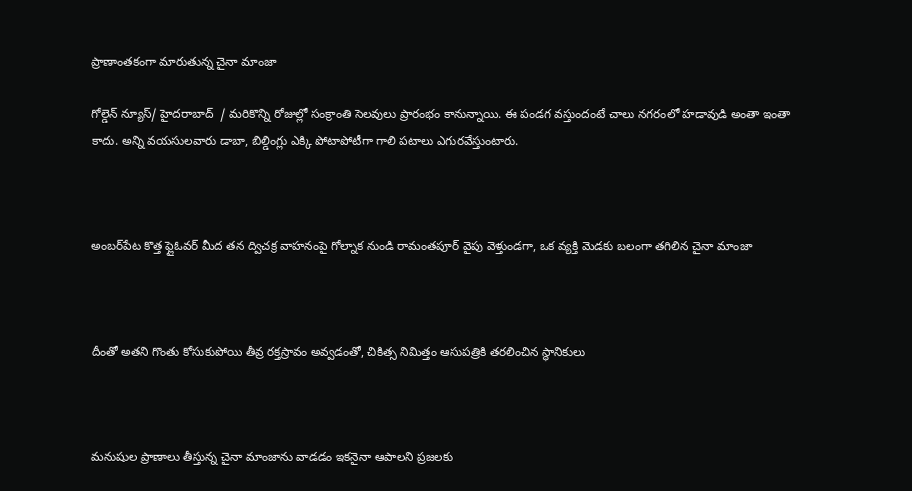ప్రాణాంతకంగా మారుతున్న చైనా మాంజా

గోల్డెన్ న్యూస్/ హైదరాబాద్  / మరికొన్ని రోజుల్లో సంక్రాంతి సెలవులు ప్రారంభం కానున్నాయి. ఈ పండగ వస్తుందంటే చాలు నగరంలో హడావుడి అంతా ఇంతా కాదు. అన్ని వయసులవారు డాబా, బిల్డింగ్లు ఎక్కి పోటాపోటీగా గాలి పటాలు ఎగురవేస్తుంటారు.



అంబర్‌పేట కొత్త ఫ్లైఓవర్ మీద తన ద్విచక్ర వాహనంపై గోల్నాక నుండి రామంతపూర్ వైపు వెళ్తుండగా, ఒక వ్యక్తి మెడకు బలంగా తగిలిన చైనా మాంజా



దీంతో అతని గొంతు కోసుకుపోయి తీవ్ర రక్తస్రావం అవ్వడంతో, చికిత్స నిమిత్తం ఆసుపత్రికి తరలించిన స్థానికులు



మనుషుల ప్రాణాలు తీస్తున్న చైనా మాంజాను వాడడం ఇకనైనా ఆపాలని ప్రజలకు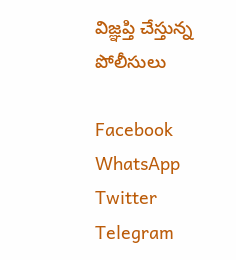విజ్ఞప్తి చేస్తున్న పోలీసులు

Facebook
WhatsApp
Twitter
Telegram